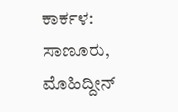ಕಾರ್ಕಳ: ಸಾಣೂರು, ಮೊಹಿದ್ದೀನ್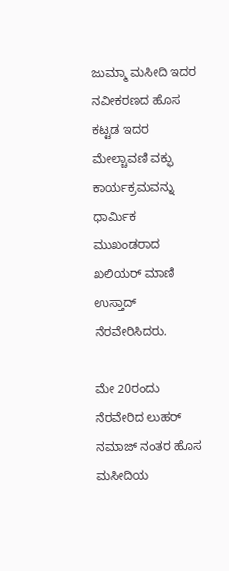ಜುಮ್ಮಾ ಮಸೀದಿ ಇದರ ನವೀಕರಣದ ಹೊಸ ಕಟ್ಟಡ ಇದರ ಮೇಲ್ಚಾವಣಿ ವಕ್ಫು ಕಾರ್ಯಕ್ರಮವನ್ನು ಧಾರ್ಮಿಕ ಮುಖಂಡರಾದ ಖಲಿಯರ್ ಮಾಣಿ ಉಸ್ತಾದ್ ನೆರವೇರಿಸಿದರು.

ಮೇ 20ರಂದು ನೆರವೇರಿದ ಲುಹರ್ ನಮಾಜ್ ನಂತರ ಹೊಸ ಮಸೀದಿಯ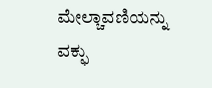ಮೇಲ್ಚಾವಣಿಯನ್ನು ವಕ್ಫು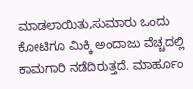ಮಾಡಲಾಯಿತು,ಸುಮಾರು ಒಂದು ಕೋಟಿಗೂ ಮಿಕ್ಕಿ ಅಂದಾಜು ವೆಚ್ಚದಲ್ಲಿ ಕಾಮಗಾರಿ ನಡೆದಿರುತ್ತದೆ. ಮಾರ್ಹೂಂ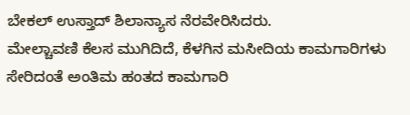ಬೇಕಲ್ ಉಸ್ತಾದ್ ಶಿಲಾನ್ಯಾಸ ನೆರವೇರಿಸಿದರು.
ಮೇಲ್ಚಾವಣಿ ಕೆಲಸ ಮುಗಿದಿದೆ, ಕೆಳಗಿನ ಮಸೀದಿಯ ಕಾಮಗಾರಿಗಳು ಸೇರಿದಂತೆ ಅಂತಿಮ ಹಂತದ ಕಾಮಗಾರಿ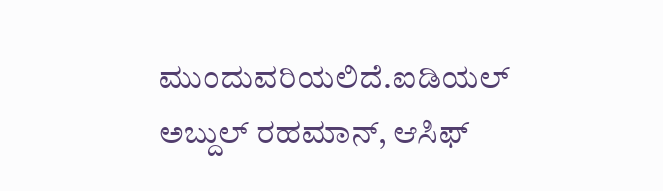ಮುಂದುವರಿಯಲಿದೆ.ಐಡಿಯಲ್ ಅಬ್ದುಲ್ ರಹಮಾನ್, ಆಸಿಫ್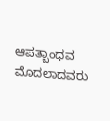ಆಪತ್ಬಾಂಧವ ಮೊದಲಾದವರು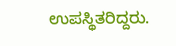ಉಪಸ್ಥಿತರಿದ್ದರು.